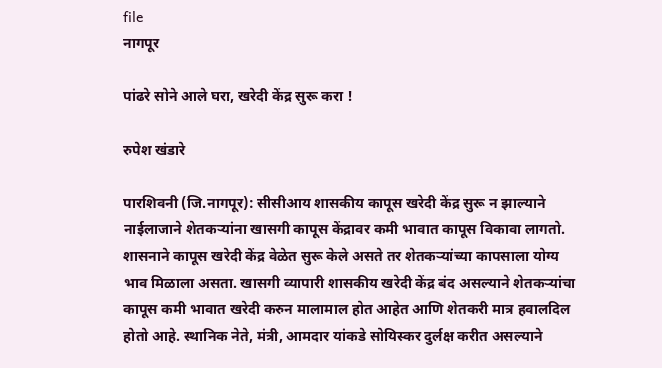file
नागपूर

पांढरे सोने आले घरा, खरेदी केंद्र सुरू करा !

रुपेश खंडारे

पारशिवनी (जि.नागपूर): सीसीआय शासकीय कापूस खरेदी केंद्र सुरू न झाल्याने नाईलाजाने शेतकऱ्यांना खासगी कापूस केंद्रावर कमी भावात कापूस विकावा लागतो. शासनाने कापूस खरेदी केंद्र वेळेत सुरू केले असते तर शेतकऱ्यांच्या कापसाला योग्य भाव मिळाला असता. खासगी व्यापारी शासकीय खरेदी केंद्र बंद असल्याने शेतकऱ्यांचा कापूस कमी भावात खरेदी करुन मालामाल होत आहेत आणि शेतकरी मात्र हवालदिल होतो आहे. स्थानिक नेते, मंत्री, आमदार यांकडे सोयिस्कर दुर्लक्ष करीत असल्याने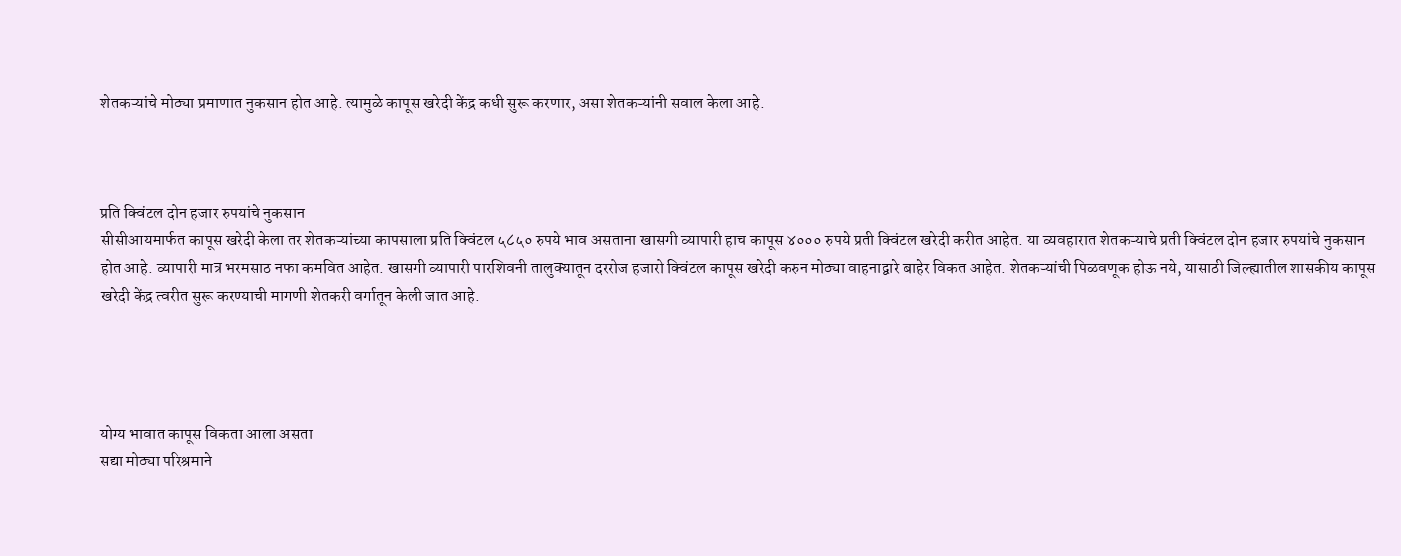शेतकऱ्यांचे मोठ्या प्रमाणात नुकसान होत आहे. त्यामुळे कापूस खरेदी केंद्र कधी सुरू करणार, असा शेतकऱ्यांनी सवाल केला आहे.



प्रति क्विंटल दोन हजार रुपयांचे नुकसान
सीसीआयमार्फत कापूस खरेदी केला तर शेतकऱ्यांच्या कापसाला प्रति क्विंटल ५८५० रुपये भाव असताना खासगी व्यापारी हाच कापूस ४००० रुपये प्रती क्विंटल खरेदी करीत आहेत. या व्यवहारात शेतकऱ्याचे प्रती क्विंटल दोन हजार रुपयांचे नुकसान होत आहे. व्यापारी मात्र भरमसाठ नफा कमवित आहेत. खासगी व्यापारी पारशिवनी तालुक्यातून दररोज हजारो क्विंटल कापूस खरेदी करुन मोठ्या वाहनाद्वारे बाहेर विकत आहेत. शेतकऱ्यांची पिळवणूक होऊ नये, यासाठी जिल्ह्यातील शासकीय कापूस खरेदी केंद्र त्वरीत सुरू करण्याची मागणी शेतकरी वर्गातून केली जात आहे.




योग्य भावात कापूस विकता आला असता
सद्या मोठ्या परिश्रमाने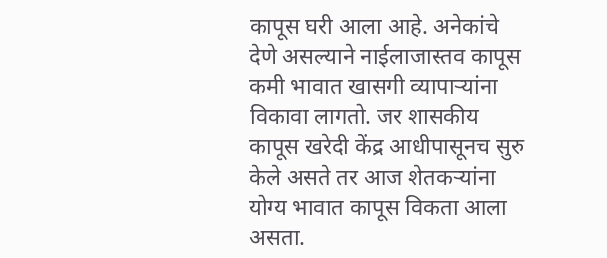कापूस घरी आला आहे. अनेकांचे देणे असल्याने नाईलाजास्तव कापूस कमी भावात खासगी व्यापाऱ्यांना विकावा लागतो. जर शासकीय कापूस खरेदी केंद्र आधीपासूनच सुरु केले असते तर आज शेतकऱ्यांना योग्य भावात कापूस विकता आला असता.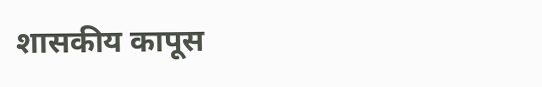शासकीय कापूस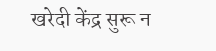खरेदी केंद्र सुरू न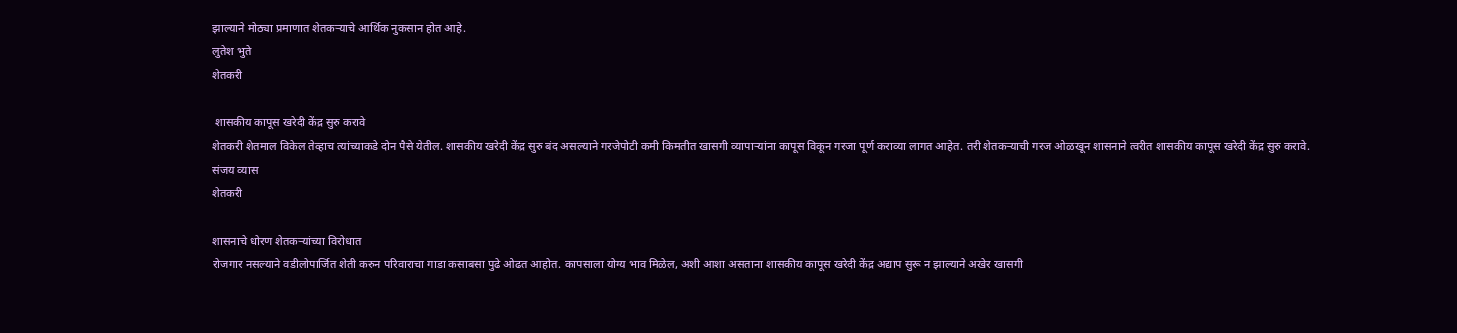झाल्याने मोठ्या प्रमाणात शेतकऱ्याचे आर्थिक नुकसान होत आहे.
लुतेश भुते
शेतकरी

 शासकीय कापूस खरेदी केंद्र सुरु करावे
शेतकरी शेतमाल विकेल तेव्हाच त्यांच्याकडे दोन पैसे येतील. शासकीय खरेदी केंद्र सुरु बंद असल्याने गरजेपोटी कमी किमतीत खासगी व्यापाऱ्यांना कापूस विकून गरजा पूर्ण कराव्या लागत आहेत. तरी शेतकऱ्याची गरज ओळखून शासनाने त्वरीत शासकीय कापूस खरेदी केंद्र सुरु करावे.
संजय व्यास
शेतकरी

शासनाचे धोरण शेतकऱ्यांच्या विरोधात
रोजगार नसल्याने वडीलोपार्जित शेती करुन परिवाराचा गाडा कसाबसा पुढे ओढत आहोत. कापसाला योग्य भाव मिळेल, अशी आशा असताना शासकीय कापूस खरेदी केंद्र अद्याप सुरू न झाल्याने अखेर खासगी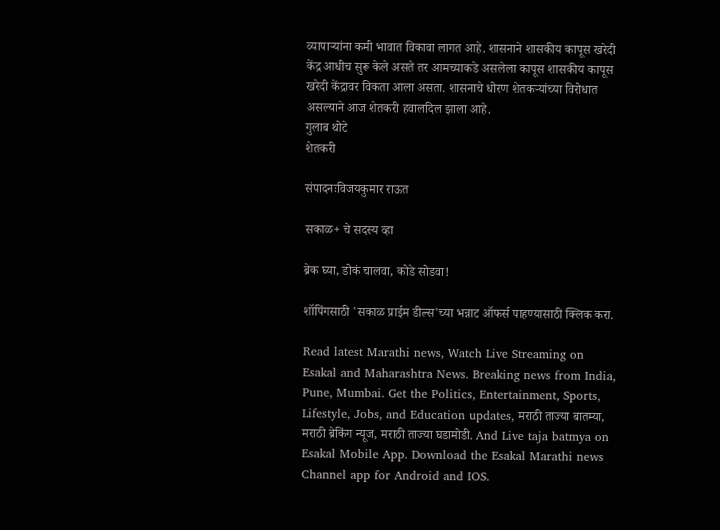व्यापाऱ्यांना कमी भावात विकावा लागत आहे. शासनाने शासकीय कापूस खरेदी केंद्र आधीच सुरू केले असते तर आमच्याकडे असलेला कापूस शासकीय कापूस खरेदी केंद्रावर विकता आला असता. शासनाचे धोरण शेतकऱ्यांच्या विरोधात असल्याने आज शेतकरी हवालदिल झाला आहे.
गुलाब थोटे
शेतकरी

संपादनःविजयकुमार राऊत

सकाळ+ चे सदस्य व्हा

ब्रेक घ्या, डोकं चालवा, कोडे सोडवा!

शॉपिंगसाठी 'सकाळ प्राईम डील्स'च्या भन्नाट ऑफर्स पाहण्यासाठी क्लिक करा.

Read latest Marathi news, Watch Live Streaming on Esakal and Maharashtra News. Breaking news from India, Pune, Mumbai. Get the Politics, Entertainment, Sports, Lifestyle, Jobs, and Education updates, मराठी ताज्या बातम्या, मराठी ब्रेकिंग न्यूज, मराठी ताज्या घडामोडी. And Live taja batmya on Esakal Mobile App. Download the Esakal Marathi news Channel app for Android and IOS.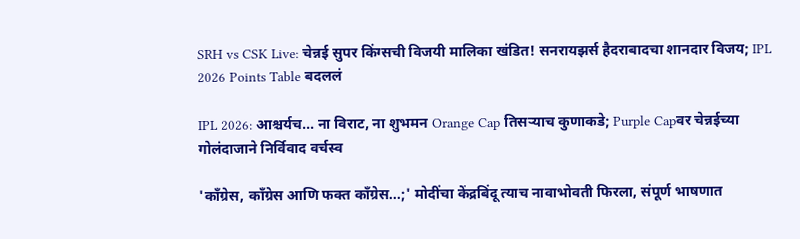SRH vs CSK Live: चेन्नई सुपर किंग्सची विजयी मालिका खंडित! सनरायझर्स हैदराबादचा शानदार विजय; IPL 2026 Points Table बदललं

IPL 2026: आश्चर्यच... ना विराट, ना शुभमन Orange Cap तिसऱ्याच कुणाकडे; Purple Capवर चेन्नईच्या गोलंदाजाने निर्विवाद वर्चस्व

'काँग्रेस, काँग्रेस आणि फक्त काँग्रेस...;' मोदींचा केंद्रबिंदू त्याच नावाभोवती फिरला, संपूर्ण भाषणात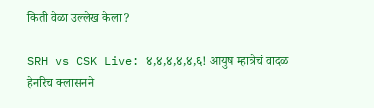किती वेळा उल्लेख केला?

SRH vs CSK Live: ४,४,४,४,४,६! आयुष म्हात्रेचं वादळ हेनरिच क्लासनने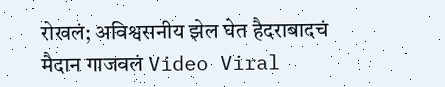रोखलं; अविश्वसनीय झेल घेत हैदराबादचं मैदान गाजवलं Video Viral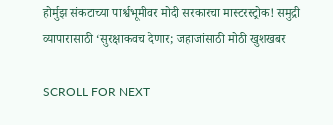होर्मुझ संकटाच्या पार्श्वभूमीवर मोदी सरकारचा मास्टरस्ट्रोक! समुद्री व्यापारासाठी ‘सुरक्षाकवच देणार; जहाजांसाठी मोठी खुशखबर

SCROLL FOR NEXT